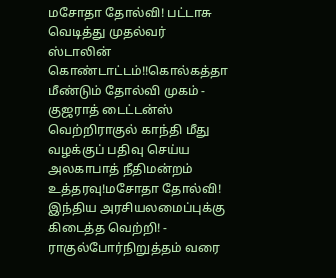மசோதா தோல்வி! பட்டாசு வெடித்து முதல்வர் ஸ்டாலின் கொண்டாட்டம்!!கொல்கத்தா மீண்டும் தோல்வி முகம் - குஜராத் டைட்டன்ஸ் வெற்றிராகுல் காந்தி மீது வழக்குப் பதிவு செய்ய அலகாபாத் நீதிமன்றம் உத்தரவு!மசோதா தோல்வி! இந்திய அரசியலமைப்புக்கு கிடைத்த வெற்றி! - ராகுல்போர்நிறுத்தம் வரை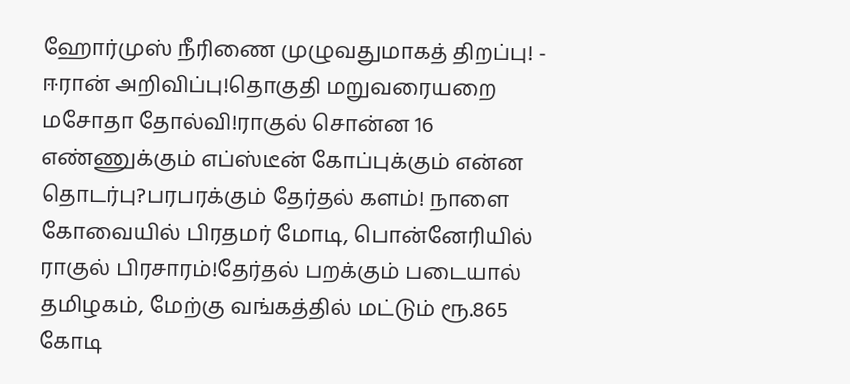ஹோர்முஸ் நீரிணை முழுவதுமாகத் திறப்பு! - ஈரான் அறிவிப்பு!தொகுதி மறுவரையறை மசோதா தோல்வி!ராகுல் சொன்ன 16 எண்ணுக்கும் எப்ஸ்டீன் கோப்புக்கும் என்ன தொடர்பு?பரபரக்கும் தேர்தல் களம்! நாளை கோவையில் பிரதமர் மோடி, பொன்னேரியில் ராகுல் பிரசாரம்!தேர்தல் பறக்கும் படையால் தமிழகம், மேற்கு வங்கத்தில் மட்டும் ரூ.865 கோடி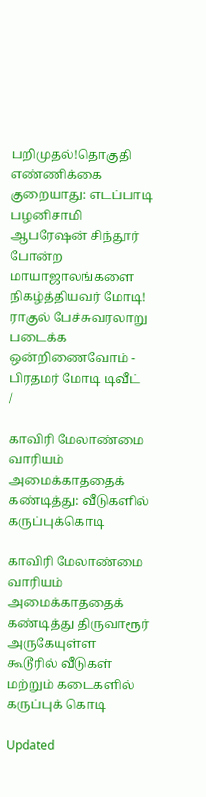பறிமுதல்!தொகுதி எண்ணிக்கை குறையாது: எடப்பாடி பழனிசாமி ஆபரேஷன் சிந்தூர் போன்ற மாயாஜாலங்களை நிகழ்த்தியவர் மோடி! ராகுல் பேச்சுவரலாறு படைக்க ஒன்றிணைவோம் - பிரதமர் மோடி டிவீட்
/

காவிரி மேலாண்மை வாரியம் அமைக்காததைக் கண்டித்து: வீடுகளில் கருப்புக்கொடி

காவிரி மேலாண்மை வாரியம் அமைக்காததைக் கண்டித்து திருவாரூர் அருகேயுள்ள கூடூரில் வீடுகள் மற்றும் கடைகளில் கருப்புக் கொடி

Updated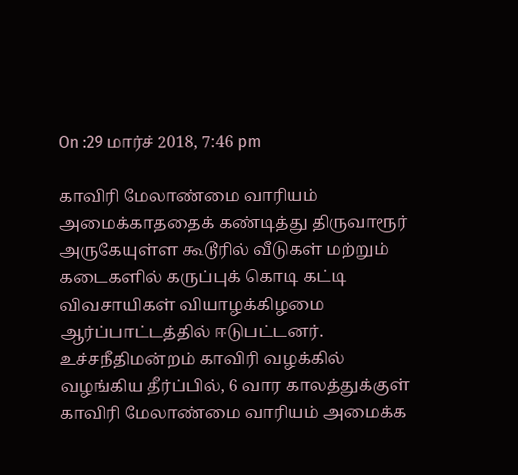On :29 மார்ச் 2018, 7:46 pm

காவிரி மேலாண்மை வாரியம் அமைக்காததைக் கண்டித்து திருவாரூர் அருகேயுள்ள கூடூரில் வீடுகள் மற்றும் கடைகளில் கருப்புக் கொடி கட்டி விவசாயிகள் வியாழக்கிழமை ஆர்ப்பாட்டத்தில் ஈடுபட்டனர்.
உச்சநீதிமன்றம் காவிரி வழக்கில் வழங்கிய தீர்ப்பில், 6 வார காலத்துக்குள் காவிரி மேலாண்மை வாரியம் அமைக்க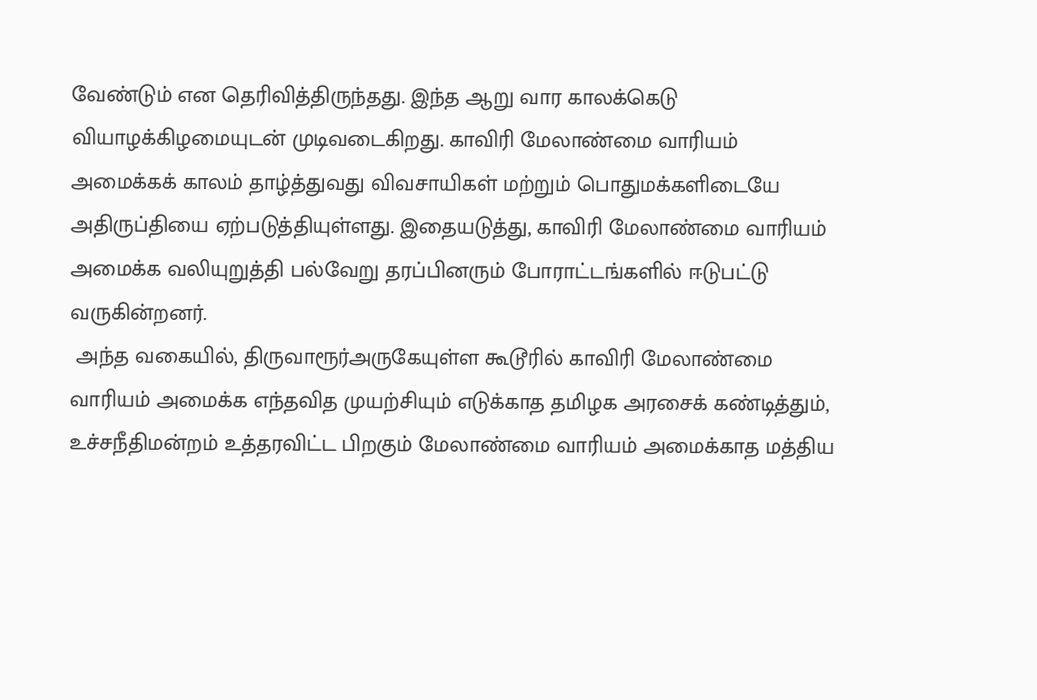வேண்டும் என தெரிவித்திருந்தது. இந்த ஆறு வார காலக்கெடு வியாழக்கிழமையுடன் முடிவடைகிறது. காவிரி மேலாண்மை வாரியம் அமைக்கக் காலம் தாழ்த்துவது விவசாயிகள் மற்றும் பொதுமக்களிடையே அதிருப்தியை ஏற்படுத்தியுள்ளது. இதையடுத்து, காவிரி மேலாண்மை வாரியம் அமைக்க வலியுறுத்தி பல்வேறு தரப்பினரும் போராட்டங்களில் ஈடுபட்டு வருகின்றனர்.
 அந்த வகையில், திருவாரூர்அருகேயுள்ள கூடூரில் காவிரி மேலாண்மை வாரியம் அமைக்க எந்தவித முயற்சியும் எடுக்காத தமிழக அரசைக் கண்டித்தும்,  உச்சநீதிமன்றம் உத்தரவிட்ட பிறகும் மேலாண்மை வாரியம் அமைக்காத மத்திய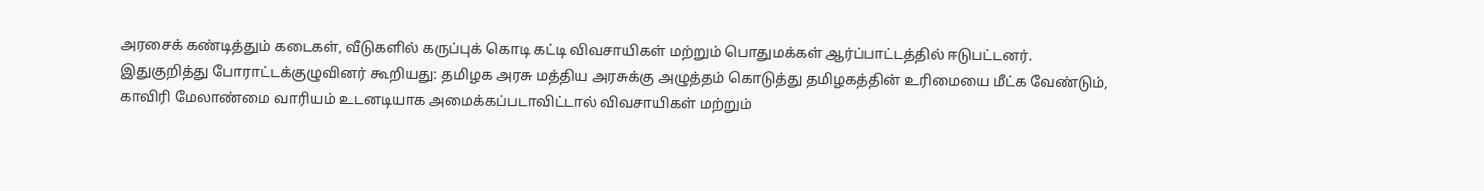அரசைக் கண்டித்தும் கடைகள், வீடுகளில் கருப்புக் கொடி கட்டி விவசாயிகள் மற்றும் பொதுமக்கள் ஆர்ப்பாட்டத்தில் ஈடுபட்டனர்.
இதுகுறித்து போராட்டக்குழுவினர் கூறியது: தமிழக அரசு மத்திய அரசுக்கு அழுத்தம் கொடுத்து தமிழகத்தின் உரிமையை மீட்க வேண்டும், காவிரி மேலாண்மை வாரியம் உடனடியாக அமைக்கப்படாவிட்டால் விவசாயிகள் மற்றும்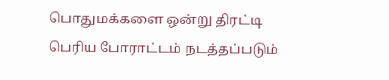பொதுமக்களை ஒன்று திரட்டி பெரிய போராட்டம் நடத்தப்படும்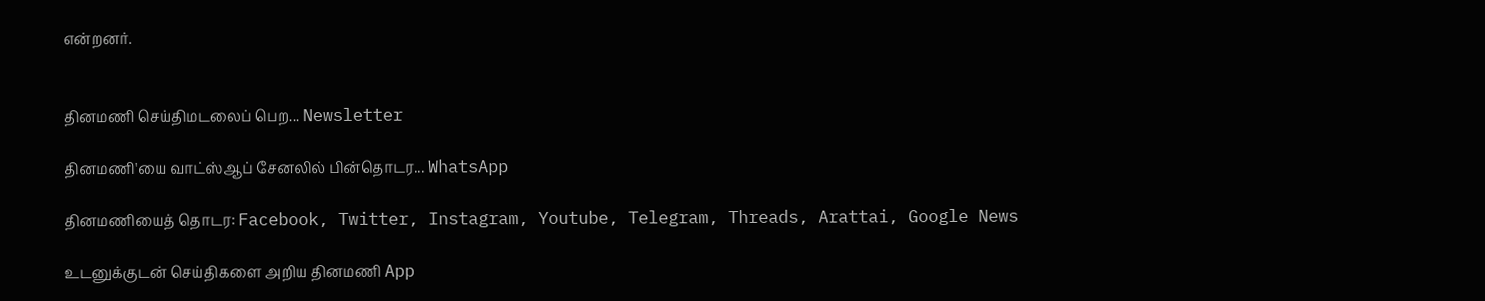என்றனர்.


தினமணி செய்திமடலைப் பெற... Newsletter

தினமணி'யை வாட்ஸ்ஆப் சேனலில் பின்தொடர... WhatsApp

தினமணியைத் தொடர: Facebook, Twitter, Instagram, Youtube, Telegram, Threads, Arattai, Google News

உடனுக்குடன் செய்திகளை அறிய தினமணி App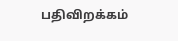பதிவிறக்கம்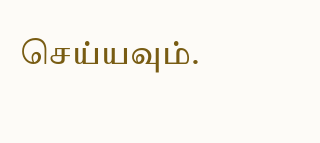செய்யவும்.